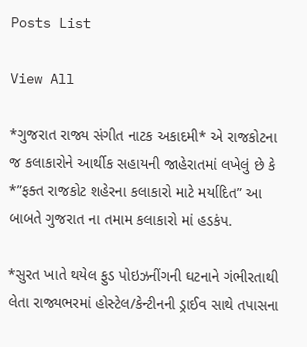Posts List

View All

*ગુજરાત રાજ્ય સંગીત નાટક અકાદમી* એ રાજકોટના જ કલાકારોને આર્થીક સહાયની જાહેરાતમાં લખેલું છે કે *”ફક્ત રાજકોટ શહેરના કલાકારો માટે મર્યાદિત” આ બાબતે ગુજરાત ના તમામ કલાકારો માં હડકંપ.

*સુરત ખાતે થયેલ ફુડ પોઇઝનીંગની ઘટનાને ગંભીરતાથી લેતા રાજ્યભરમાં હોસ્ટેલ/કેન્ટીનની ડ્રાઈવ સાથે તપાસના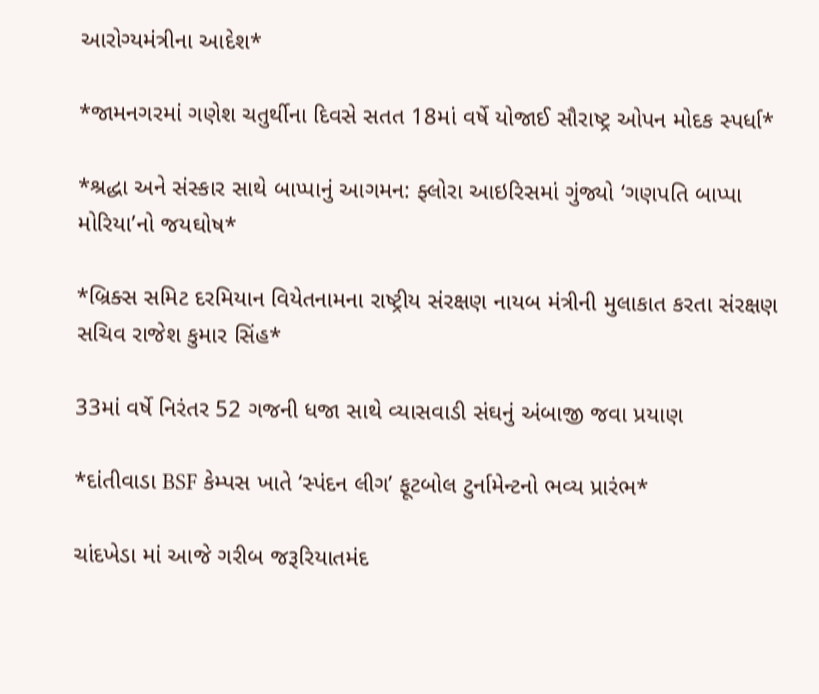આરોગ્યમંત્રીના આદેશ*

*જામનગરમાં ગણેશ ચતુર્થીના દિવસે સતત 18માં વર્ષે યોજાઈ સૌરાષ્ટ્ર ઓપન મોદક સ્પર્ધા*

*શ્રદ્ધા અને સંસ્કાર સાથે બાપ્પાનું આગમન: ફ્લોરા આઇરિસમાં ગુંજ્યો ‘ગણપતિ બાપ્પા મોરિયા’નો જયઘોષ*

*બ્રિક્સ સમિટ દરમિયાન વિયેતનામના રાષ્ટ્રીય સંરક્ષણ નાયબ મંત્રીની મુલાકાત કરતા સંરક્ષણ સચિવ રાજેશ કુમાર સિંહ*

33માં વર્ષે નિરંતર 52 ગજની ધજા સાથે વ્યાસવાડી સંઘનું અંબાજી જવા પ્રયાણ

*દાંતીવાડા BSF કેમ્પસ ખાતે ‘સ્પંદન લીગ’ ફૂટબોલ ટુર્નામેન્ટનો ભવ્ય પ્રારંભ*

ચાંદખેડા માં આજે ગરીબ જરૂરિયાતમંદ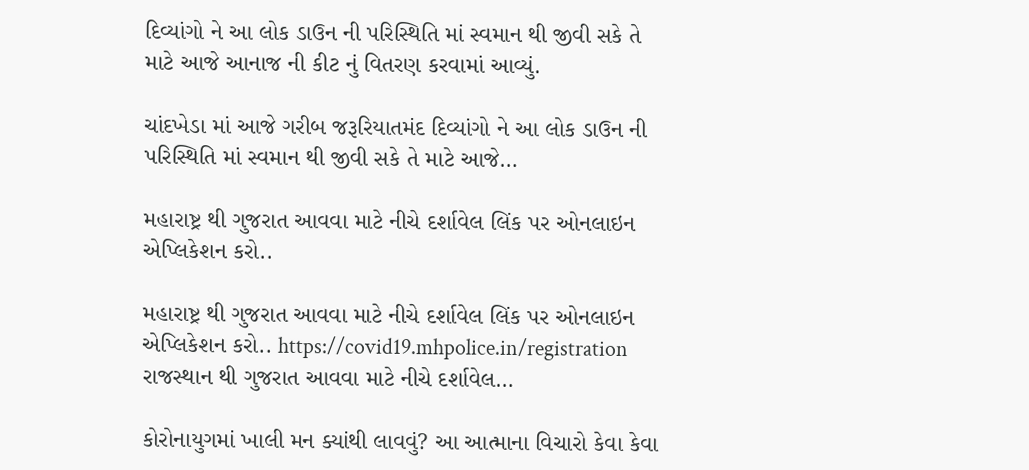દિવ્યાંગો ને આ લોક ડાઉન ની પરિસ્થિતિ માં સ્વમાન થી જીવી સકે તે માટે આજે આનાજ ની કીટ નું વિતરણ કરવામાં આવ્યું.

ચાંદખેડા માં આજે ગરીબ જરૂરિયાતમંદ દિવ્યાંગો ને આ લોક ડાઉન ની પરિસ્થિતિ માં સ્વમાન થી જીવી સકે તે માટે આજે…

મહારાષ્ટ્ર થી ગુજરાત આવવા માટે નીચે દર્શાવેલ લિંક પર ઓનલાઇન એપ્લિકેશન કરો..

મહારાષ્ટ્ર થી ગુજરાત આવવા માટે નીચે દર્શાવેલ લિંક પર ઓનલાઇન એપ્લિકેશન કરો.. https://covid19.mhpolice.in/registration રાજસ્થાન થી ગુજરાત આવવા માટે નીચે દર્શાવેલ…

કોરોનાયુગમાં ખાલી મન ક્યાંથી લાવવું? આ આત્માના વિચારો કેવા કેવા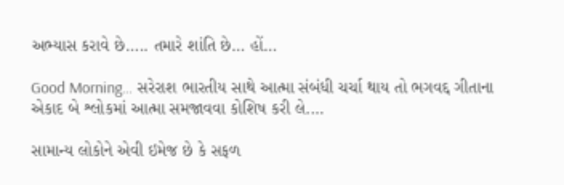અભ્યાસ કરાવે છે….. તમારે શાંતિ છે… હોં…

Good Morning… સરેરાશ ભારતીય સાથે આત્મા સંબંધી ચર્ચા થાય તો ભગવદ્દ ગીતાના એકાદ બે શ્લોકમાં આત્મા સમજાવવા કોશિષ કરી લે.…

સામાન્ય લોકોને એવી ઇમેજ છે કે સફળ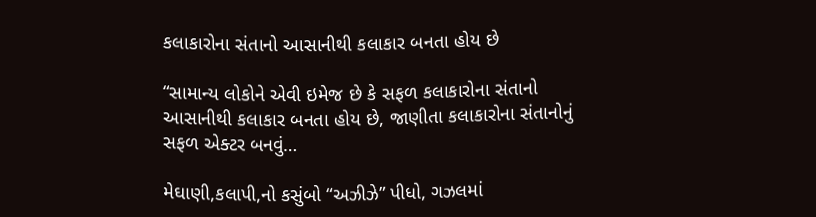કલાકારોના સંતાનો આસાનીથી કલાકાર બનતા હોય છે

“સામાન્ય લોકોને એવી ઇમેજ છે કે સફળ કલાકારોના સંતાનો આસાનીથી કલાકાર બનતા હોય છે, જાણીતા કલાકારોના સંતાનોનું સફળ એક્ટર બનવું…

મેઘાણી,કલાપી,નો કસુંબો “અઝીઝે” પીધો, ગઝલમાં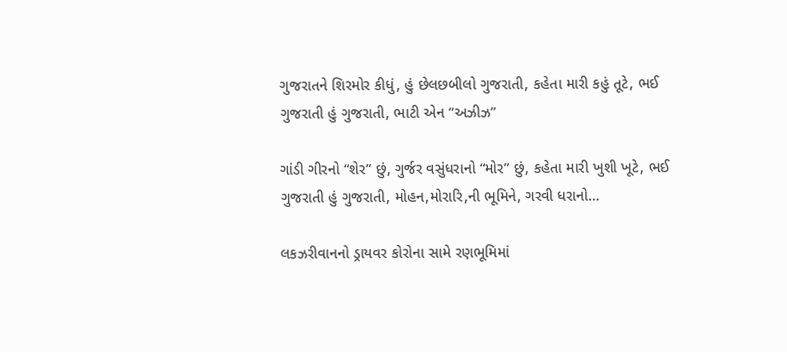ગુજરાતને શિરમોર કીધું, હું છેલછબીલો ગુજરાતી, કહેતા મારી કહું તૂટે, ભઈ ગુજરાતી હું ગુજરાતી, ભાટી એન “અઝીઝ”

ગાંડી ગીરનો “શેર” છું, ગુર્જર વસુંધરાનો “મોર” છું, કહેતા મારી ખુશી ખૂટે, ભઈ ગુજરાતી હું ગુજરાતી, મોહન,મોરારિ,ની ભૂમિને, ગરવી ધરાનો…

લકઝરીવાનનો ડ્રાયવર કોરોના સામે રણભૂમિમાં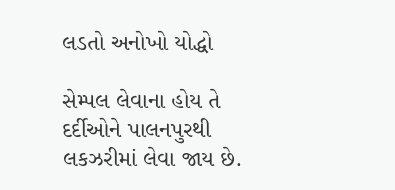લડતો અનોખો યોદ્ધો

સેમ્પલ લેવાના હોય તે દર્દીઓને પાલનપુરથી લકઝરીમાં લેવા જાય છે.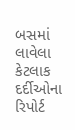બસમાં લાવેલા કેટલાક દર્દીઓના રિપોર્ટ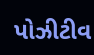પોઝીટીવ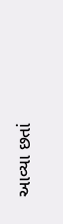આવ્યા છતાં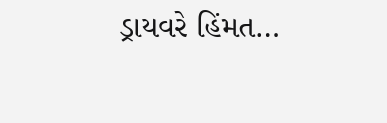ડ્રાયવરે હિંમત…